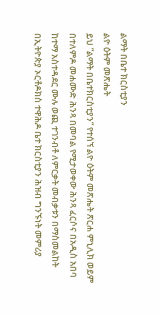ልማት በቤተ ክርስቲያን
ልዮ ዕትም መጽሔት
ይህ ”ልማት በቤተክርስቲያን“ የተሰኘ ልዮ ዕትም መጽሔት ጽርሐ ምኒሊክ ወይም በተለምዶ መሐሙድ ሕንጻ በመባል የሚታወቀው ሕንጻ ፈርሶና በአዲስ አበባ ከተማ አስተዳደር ሙሉ ወጪ ተገንብቶ ለምርቃት መብቃቱን በማስመልከት በኢትዮጵያ ኦርቶዶክስ ተዋሕዶ ቤተ ክርስቲያን ሕዝብ ግንኙነት መምሪያ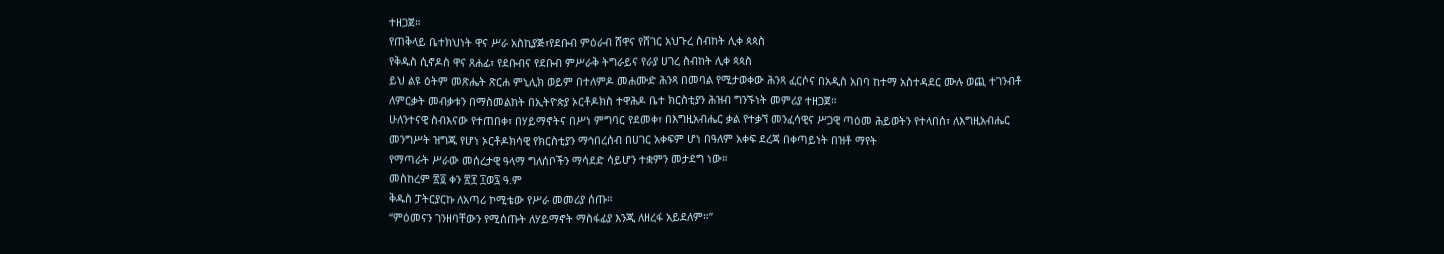ተዘጋጀ።
የጠቅላይ ቤተክህነት ዋና ሥራ አስኪያጅ፣የደቡብ ምዕራብ ሸዋና የሸገር አህጉረ ስብከት ሊቀ ጳጳስ
የቅዱስ ሲኖዶስ ዋና ጸሐፊ፣ የደቡብና የደቡብ ምሥራቅ ትግራይና የራያ ሀገረ ስብከት ሊቀ ጳጳስ
ይህ ልዩ ዕትም መጽሔት ጽርሐ ምኒሊክ ወይም በተለምዶ መሐሙድ ሕንጻ በመባል የሚታወቀው ሕንጻ ፈርሶና በአዲስ አበባ ከተማ አስተዳደር ሙሉ ወጪ ተገንብቶ ለምርቃት መብቃቱን በማስመልከት በኢትዮጵያ ኦርቶዶክስ ተዋሕዶ ቤተ ክርስቲያን ሕዝብ ግንኙነት መምሪያ ተዘጋጀ።
ሁለንተናዊ ስብእናው የተጠበቀ፣ በሃይማኖትና በሥነ ምግባር የደመቀ፣ በእግዚአብሔር ቃል የተቃኘ መንፈሳዊና ሥጋዊ ጣዕመ ሕይወትን የተላበሰ፣ ለእግዚአብሔር መንግሥት ዝግጁ የሆነ ኦርቶዶክሳዊ የክርስቲያን ማኅበረሰብ በሀገር አቀፍም ሆነ በዓለም አቀፍ ደረጃ በቀጣይነት በዝቶ ማየት
የማጣራት ሥራው መሰረታዊ ዓላማ ግለሰቦችን ማሳደድ ሳይሆን ተቋምን መታደግ ነው።
መስከረም ፳፬ ቀን ፳፻ ፲ወ፯ ዓ.ም
ቅዱስ ፓትርያርኩ ለአጣሪ ኮሚቴው የሥራ መመሪያ ሰጡ።
“ምዕመናን ገንዘባቸውን የሚሰጡት ለሃይማኖት ማስፋፊያ እንጂ ለዘረፋ አይደለም።”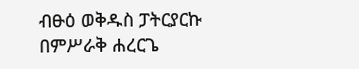ብፁዕ ወቅዱስ ፓትርያርኩ
በምሥራቅ ሐረርጌ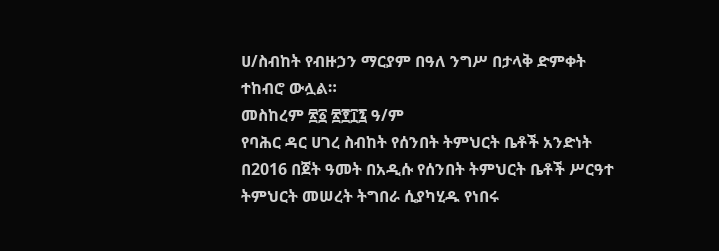ሀ/ስብከት የብዙኃን ማርያም በዓለ ንግሥ በታላቅ ድምቀት ተከብሮ ውሏል።
መስከረም ፳፩ ፳፻፲፯ ዓ/ም
የባሕር ዳር ሀገረ ስብከት የሰንበት ትምህርት ቤቶች አንድነት በ2016 በጀት ዓመት በአዲሱ የሰንበት ትምህርት ቤቶች ሥርዓተ ትምህርት መሠረት ትግበራ ሲያካሂዱ የነበሩ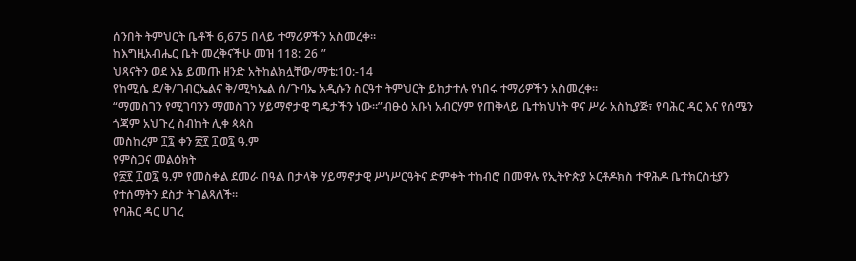ሰንበት ትምህርት ቤቶች 6,675 በላይ ተማሪዎችን አስመረቀ።
ከእግዚአብሔር ቤት መረቅናችሁ መዝ 118: 26 ”
ህጻናትን ወደ እኔ ይመጡ ዘንድ አትከልክሏቸው/ማቴ:10:-14
የከሚሴ ደ/ቅ/ገብርኤልና ቅ/ሚካኤል ሰ/ጉባኤ አዲሱን ስርዓተ ትምህርት ይከታተሉ የነበሩ ተማሪዎችን አስመረቀ።
“ማመስገን የሚገባንን ማመስገን ሃይማኖታዊ ግዴታችን ነው።”ብፁዕ አቡነ አብርሃም የጠቅላይ ቤተክህነት ዋና ሥራ አስኪያጅ፣ የባሕር ዳር እና የሰሜን ጎጃም አህጉረ ስብከት ሊቀ ጳጳስ
መስከረም ፲፯ ቀን ፳፻ ፲ወ፯ ዓ.ም
የምስጋና መልዕክት
የ፳፻ ፲ወ፯ ዓ.ም የመስቀል ደመራ በዓል በታላቅ ሃይማኖታዊ ሥነሥርዓትና ድምቀት ተከብሮ በመዋሉ የኢትዮጵያ ኦርቶዶክስ ተዋሕዶ ቤተክርስቲያን የተሰማትን ደስታ ትገልጻለች።
የባሕር ዳር ሀገረ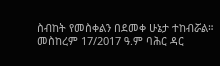ስብከት የመስቀልን በደመቀ ሁኔታ ተከብሯል።
መስከረም 17/2017 ዓ.ም ባሕር ዳር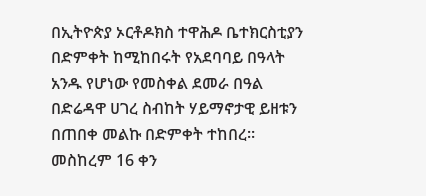በኢትዮጵያ ኦርቶዶክስ ተዋሕዶ ቤተክርስቲያን በድምቀት ከሚከበሩት የአደባባይ በዓላት አንዱ የሆነው የመስቀል ደመራ በዓል በድሬዳዋ ሀገረ ስብከት ሃይማኖታዊ ይዘቱን በጠበቀ መልኩ በድምቀት ተከበረ።
መስከረም 16 ቀን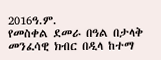2016ዓ.ም.
የመስቀል ደመራ በዓል በታላቅ መንፈሳዊ ክብር በዲላ ከተማ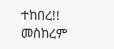ተከበረ!!
መስከረም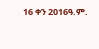16 ቀን 2016ዓ.ም.